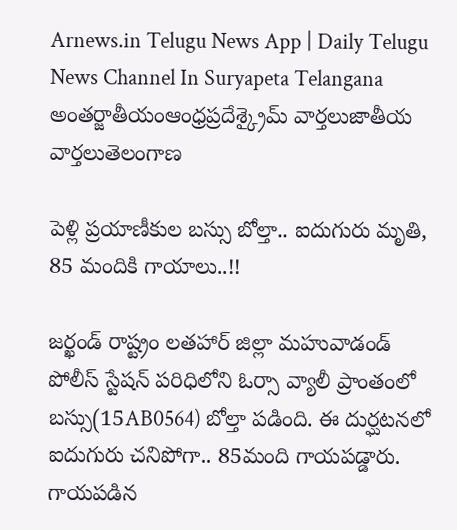Arnews.in Telugu News App | Daily Telugu News Channel In Suryapeta Telangana
అంతర్జాతీయంఆంధ్రప్రదేశ్క్రైమ్ వార్తలుజాతీయ వార్తలుతెలంగాణ

పెళ్లి ప్రయాణీకుల బస్సు బోల్తా.. ఐదుగురు మృతి, 85 మందికి గాయాలు..!!

జర్ఖండ్ రాష్ట్రం లతహార్ జిల్లా మహువాడండ్ పోలీస్ స్టేషన్ పరిధిలోని ఓర్సా వ్యాలీ ప్రాంతంలో బస్సు(15AB0564) బోల్తా పడింది. ఈ దుర్ఘటనలో ఐదుగురు చనిపోగా.. 85మంది గాయపడ్డారు. గాయపడిన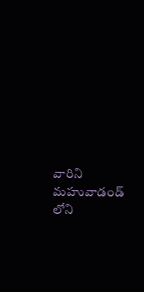వారిని మహువాడండ్ లోని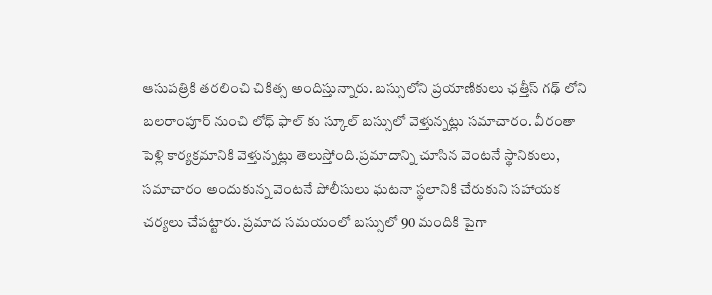ఆసుపత్రికి తరలించి చికిత్స అందిస్తున్నారు. బస్సులోని ప్రయాణికులు ఛత్తీస్ గఢ్ లోని బలరాంపూర్ నుంచి లోధ్ ఫాల్ కు స్కూల్ బస్సులో వెళ్తున్నట్లు సమాచారం. వీరంతా పెళ్లి కార్యక్రమానికి వెళ్తున్నట్లు తెలుస్తోంది.ప్రమాదాన్ని చూసిన వెంటనే స్థానికులు, సమాచారం అందుకున్న వెంటనే పోలీసులు ఘటనా స్థలానికి చేరుకుని సహాయక చర్యలు చేపట్టారు. ప్రమాద సమయంలో బస్సులో 90 మందికి పైగా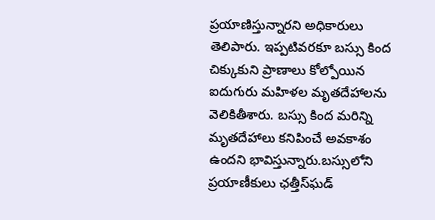ప్రయాణిస్తున్నారని అధికారులు తెలిపారు. ఇప్పటివరకూ బస్సు కింద చిక్కుకుని ప్రాణాలు కోల్పోయిన ఐదుగురు మహిళల మృతదేహాలను వెలికితీశారు. బస్సు కింద మరిన్ని మృతదేహాలు కనిపించే అవకాశం ఉందని భావిస్తున్నారు.బస్సులోని ప్రయాణీకులు ఛత్తీస్‌ఘడ్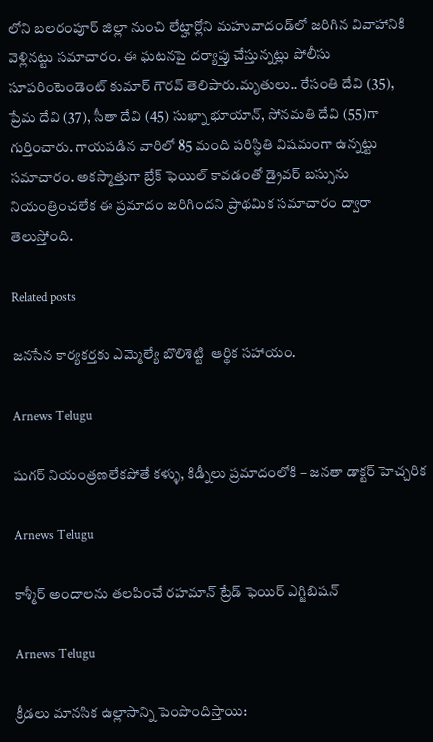లోని బలరంపూర్ జిల్లా నుంచి లేట్హార్లోని మహువాదండ్‌లో జరిగిన వివాహానికి వెళ్లినట్టు సమాచారం. ఈ ఘటనపై దర్యాప్తు చేస్తున్నట్లు పోలీసు సూపరింటెండెంట్ కుమార్ గౌరవ్ తెలిపారు.మృతులు.. రేసంతి దేవి (35), ప్రేమ దేవి (37), సీతా దేవి (45) సుఖ్నా భూయాన్, సోనమతి దేవి (55)గా గుర్తించారు. గాయపడిన వారిలో 85 మంది పరిస్థితి విషమంగా ఉన్నట్టు సమాచారం. అకస్మాత్తుగా బ్రేక్ ఫెయిల్ కావడంతో డ్రైవర్ బస్సును నియంత్రించలేక ఈ ప్రమాదం జరిగిందని ప్రాథమిక సమాచారం ద్వారా తెలుస్తోంది.

Related posts

జనసేన కార్యకర్తకు ఎమ్మెల్యే బొలిశెట్టి  ఆర్థిక సహాయం.

Arnews Telugu

షుగర్ నియంత్రణలేకపోతే కళ్ళు, కిడ్నీలు ప్రమాదంలోకి – జనతా డాక్టర్ హెచ్చరిక

Arnews Telugu

కాశ్మీర్ అందాలను తలపించే రహమాన్ ట్రేడ్ ఫెయిర్ ఎగ్జిబిషన్

Arnews Telugu

క్రీడలు మానసిక ఉల్లాసాన్ని పెంపొందిస్తాయి: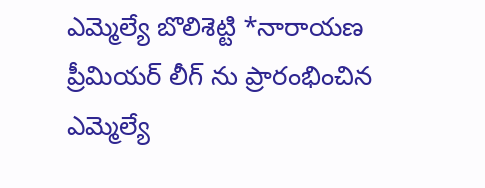ఎమ్మెల్యే బొలిశెట్టి *నారాయణ ప్రీమియర్ లీగ్ ను ప్రారంభించిన ఎమ్మెల్యే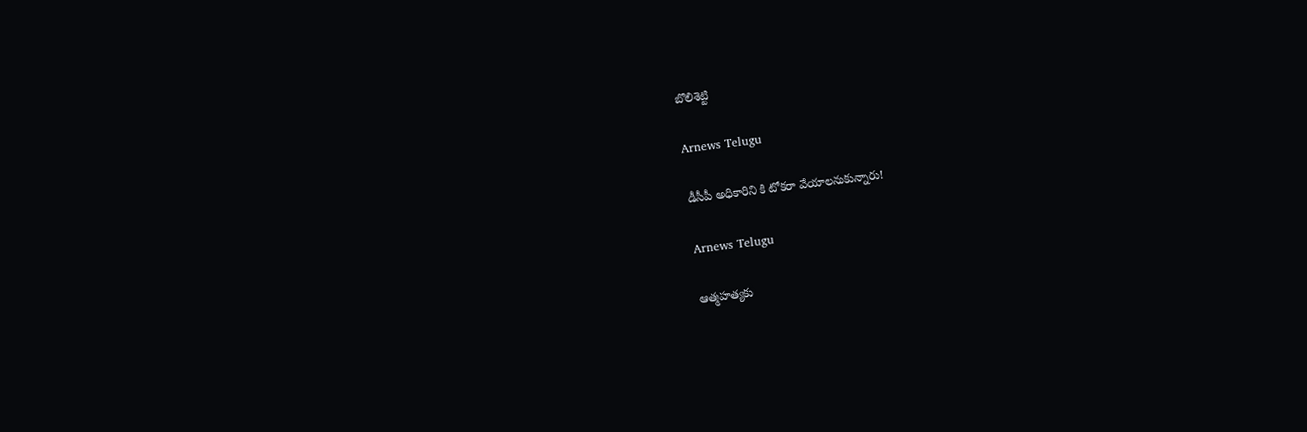బొలిశెట్టి

Arnews Telugu

డీసీపీ అధికారిని కి టోకరా వేయాలనుకున్నారు!

Arnews Telugu

ఆత్మహత్యకు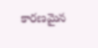కారణమైన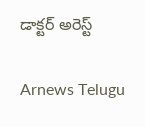డాక్టర్ అరెస్ట్

Arnews Telugu